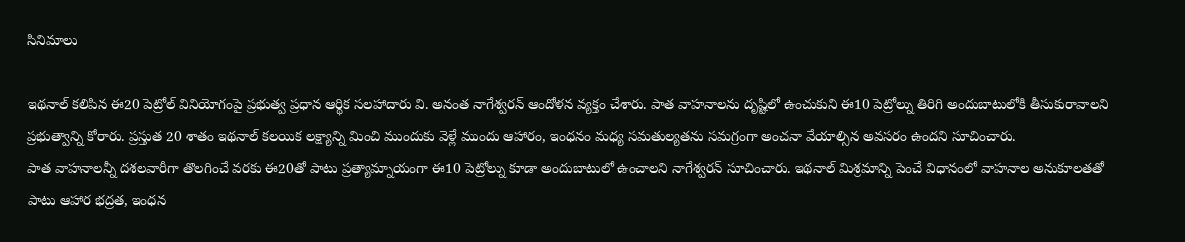సినిమాలు

ఇథనాల్ కలిపిన ఈ20 పెట్రోల్ వినియోగంపై ప్రభుత్వ ప్రధాన ఆర్థిక సలహాదారు వి. అనంత నాగేశ్వరన్ ఆందోళన వ్యక్తం చేశారు. పాత వాహనాలను దృష్టిలో ఉంచుకుని ఈ10 పెట్రోల్ను తిరిగి అందుబాటులోకి తీసుకురావాలని ప్రభుత్వాన్ని కోరారు. ప్రస్తుత 20 శాతం ఇథనాల్ కలయిక లక్ష్యాన్ని మించి ముందుకు వెళ్లే ముందు ఆహారం, ఇంధనం మధ్య సమతుల్యతను సమగ్రంగా అంచనా వేయాల్సిన అవసరం ఉందని సూచించారు.
పాత వాహనాలన్నీ దశలవారీగా తొలగించే వరకు ఈ20తో పాటు ప్రత్యామ్నాయంగా ఈ10 పెట్రోల్ను కూడా అందుబాటులో ఉంచాలని నాగేశ్వరన్ సూచించారు. ఇథనాల్ మిశ్రమాన్ని పెంచే విధానంలో వాహనాల అనుకూలతతో పాటు ఆహార భద్రత, ఇంధన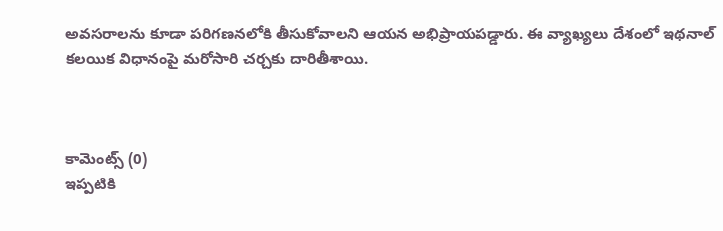అవసరాలను కూడా పరిగణనలోకి తీసుకోవాలని ఆయన అభిప్రాయపడ్డారు. ఈ వ్యాఖ్యలు దేశంలో ఇథనాల్ కలయిక విధానంపై మరోసారి చర్చకు దారితీశాయి.



కామెంట్స్ (0)
ఇప్పటికి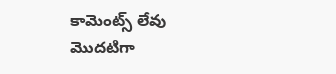కామెంట్స్ లేవు
మొదటిగా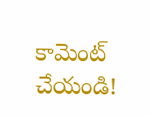కామెంట్ చేయండి!